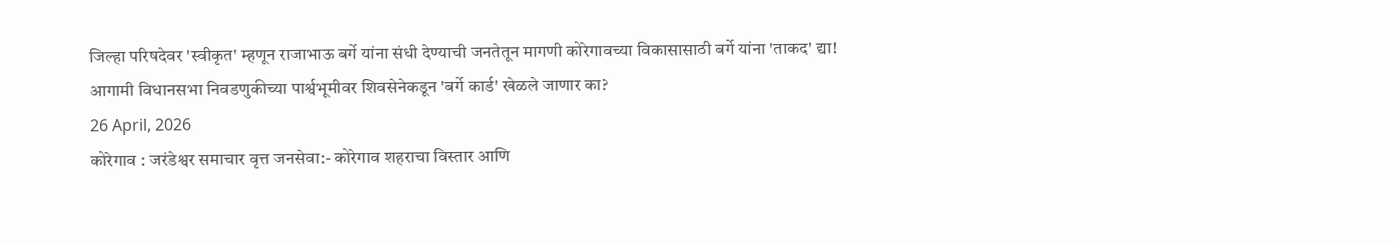जिल्हा परिषदेवर 'स्वीकृत' म्हणून राजाभाऊ बर्गे यांना संधी देण्याची जनतेतून मागणी कोरेगावच्या विकासासाठी बर्गे यांना 'ताकद' द्या!
आगामी विधानसभा निवडणुकीच्या पार्श्वभूमीवर शिवसेनेकडून 'बर्गे कार्ड' खेळले जाणार का?
26 April, 2026
कोरेगाव : जरंडेश्वर समाचार वृत्त जनसेवा:- कोरेगाव शहराचा विस्तार आणि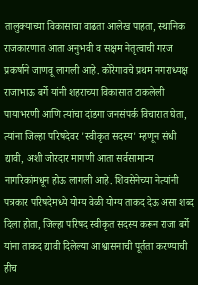तालुक्याच्या विकासाचा वाढता आलेख पाहता, स्थानिक राजकारणात आता अनुभवी व सक्षम नेतृत्वाची गरज प्रकर्षाने जाणवू लागली आहे. कोरेगावचे प्रथम नगराध्यक्ष राजाभाऊ बर्गे यांनी शहराच्या विकासात टाकलेली पायाभरणी आणि त्यांचा दांडगा जनसंपर्क विचारात घेता, त्यांना जिल्हा परिषदेवर 'स्वीकृत सदस्य' म्हणून संधी द्यावी, अशी जोरदार मागणी आता सर्वसामान्य नागरिकांमधून होऊ लागली आहे. शिवसेनेच्या नेत्यांनी पत्रकार परिषदेमध्ये योग्य वेळी योग्य ताकद देऊ असा शब्द दिला होता, जिल्हा परिषद स्वीकृत सदस्य करून राजा बर्गे यांना ताकद द्यावी दिलेल्या आश्वासनाची पूर्तता करण्याची हीच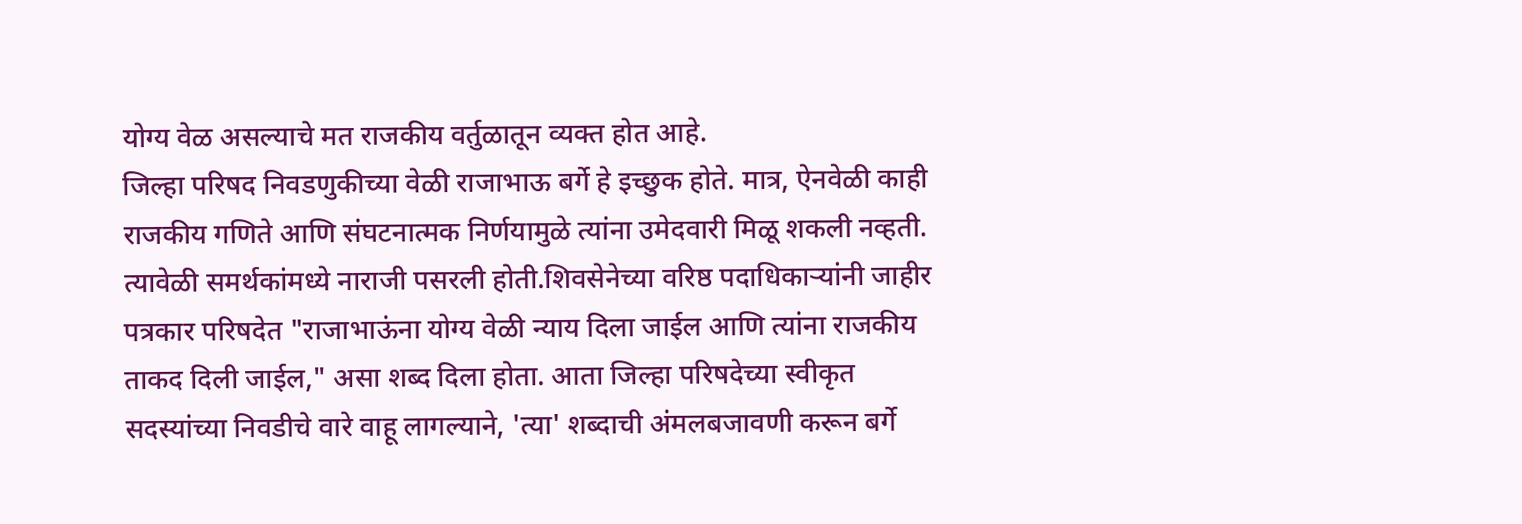योग्य वेळ असल्याचे मत राजकीय वर्तुळातून व्यक्त होत आहे.
जिल्हा परिषद निवडणुकीच्या वेळी राजाभाऊ बर्गे हे इच्छुक होते. मात्र, ऐनवेळी काही राजकीय गणिते आणि संघटनात्मक निर्णयामुळे त्यांना उमेदवारी मिळू शकली नव्हती. त्यावेळी समर्थकांमध्ये नाराजी पसरली होती.शिवसेनेच्या वरिष्ठ पदाधिकाऱ्यांनी जाहीर पत्रकार परिषदेत "राजाभाऊंना योग्य वेळी न्याय दिला जाईल आणि त्यांना राजकीय ताकद दिली जाईल," असा शब्द दिला होता. आता जिल्हा परिषदेच्या स्वीकृत सदस्यांच्या निवडीचे वारे वाहू लागल्याने, 'त्या' शब्दाची अंमलबजावणी करून बर्गे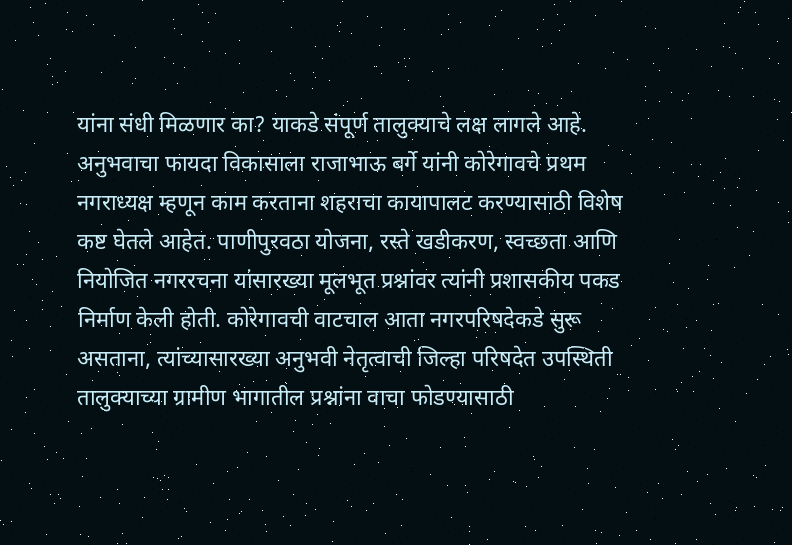यांना संधी मिळणार का? याकडे संपूर्ण तालुक्याचे लक्ष लागले आहे.
अनुभवाचा फायदा विकासाला राजाभाऊ बर्गे यांनी कोरेगावचे प्रथम नगराध्यक्ष म्हणून काम करताना शहराचा कायापालट करण्यासाठी विशेष कष्ट घेतले आहेत. पाणीपुरवठा योजना, रस्ते खडीकरण, स्वच्छता आणि नियोजित नगररचना यांसारख्या मूलभूत प्रश्नांवर त्यांनी प्रशासकीय पकड निर्माण केली होती. कोरेगावची वाटचाल आता नगरपरिषदेकडे सुरू असताना, त्यांच्यासारख्या अनुभवी नेतृत्वाची जिल्हा परिषदेत उपस्थिती तालुक्याच्या ग्रामीण भागातील प्रश्नांना वाचा फोडण्यासाठी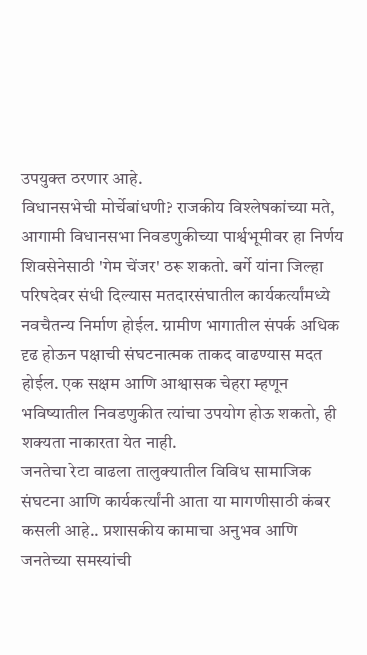उपयुक्त ठरणार आहे.
विधानसभेची मोर्चेबांधणी? राजकीय विश्लेषकांच्या मते, आगामी विधानसभा निवडणुकीच्या पार्श्वभूमीवर हा निर्णय शिवसेनेसाठी 'गेम चेंजर' ठरू शकतो. बर्गे यांना जिल्हा परिषदेवर संधी दिल्यास मतदारसंघातील कार्यकर्त्यांमध्ये नवचैतन्य निर्माण होईल. ग्रामीण भागातील संपर्क अधिक दृढ होऊन पक्षाची संघटनात्मक ताकद वाढण्यास मदत होईल. एक सक्षम आणि आश्वासक चेहरा म्हणून भविष्यातील निवडणुकीत त्यांचा उपयोग होऊ शकतो, ही शक्यता नाकारता येत नाही.
जनतेचा रेटा वाढला तालुक्यातील विविध सामाजिक संघटना आणि कार्यकर्त्यांनी आता या मागणीसाठी कंबर कसली आहे.. प्रशासकीय कामाचा अनुभव आणि जनतेच्या समस्यांची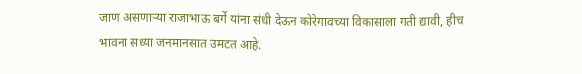जाण असणाऱ्या राजाभाऊ बर्गे यांना संधी देऊन कोरेगावच्या विकासाला गती द्यावी, हीच भावना सध्या जनमानसात उमटत आहे.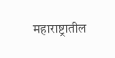महाराष्ट्रातील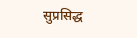सुप्रसिद्ध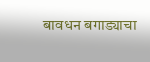बावधन बगाड्याचा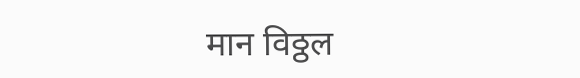मान विठ्ठल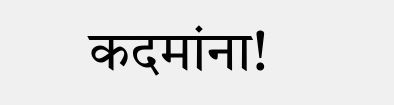कदमांना!